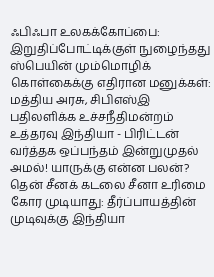ஃபிஃபா உலகக்கோப்பை: இறுதிப்போட்டிக்குள் நுழைந்தது ஸ்பெயின் மும்மொழிக் கொள்கைக்கு எதிரான மனுக்கள்: மத்திய அரசு, சிபிஎஸ்இ பதிலளிக்க உச்சநீதிமன்றம் உத்தரவு இந்தியா - பிரிட்டன் வர்த்தக ஒப்பந்தம் இன்றுமுதல் அமல்! யாருக்கு என்ன பலன்? தென் சீனக் கடலை சீனா உரிமை கோர முடியாது: தீர்ப்பாயத்தின் முடிவுக்கு இந்தியா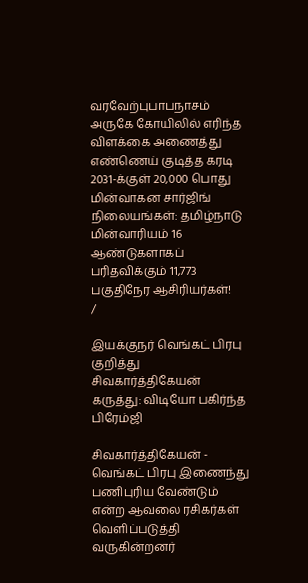வரவேற்புபாபநாசம் அருகே கோயிலில் எரிந்த விளக்கை அணைத்து எண்ணெய் குடித்த கரடி 2031-க்குள் 20,000 பொது மின்வாகன சார்ஜிங் நிலையங்கள்: தமிழ்நாடு மின்வாரியம் 16 ஆண்டுகளாகப் பரிதவிக்கும் 11,773 பகுதிநேர ஆசிரியர்கள்!
/

இயக்குநர் வெங்கட் பிரபு குறித்து சிவகார்த்திகேயன் கருத்து: விடியோ பகிர்ந்த பிரேம்ஜி

சிவகார்த்திகேயன் - வெங்கட் பிரபு இணைந்து பணிபுரிய வேண்டும் என்ற ஆவலை ரசிகர்கள் வெளிப்படுத்தி வருகின்றனர்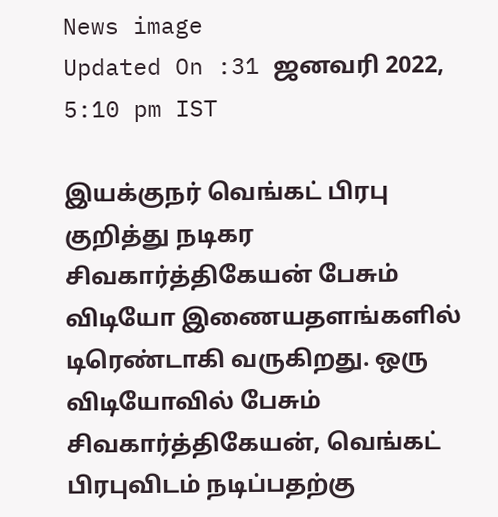News image
Updated On :31 ஜனவரி 2022, 5:10 pm IST

இயக்குநர் வெங்கட் பிரபு குறித்து நடிகர சிவகார்த்திகேயன் பேசும் விடியோ இணையதளங்களில் டிரெண்டாகி வருகிறது. ஒரு விடியோவில் பேசும் சிவகார்த்திகேயன், வெங்கட் பிரபுவிடம் நடிப்பதற்கு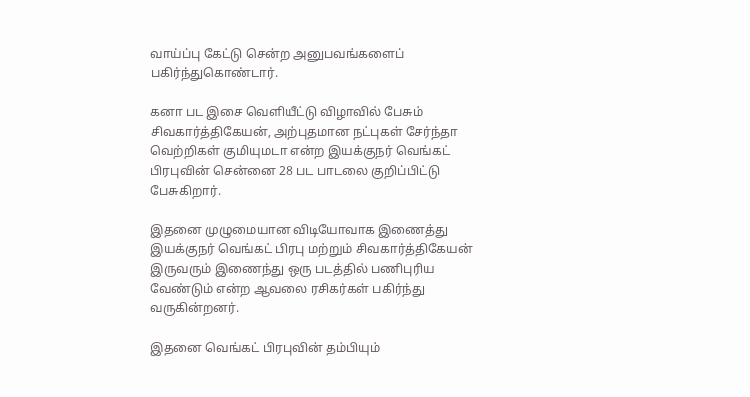வாய்ப்பு கேட்டு சென்ற அனுபவங்களைப் பகிர்ந்துகொண்டார்.

கனா பட இசை வெளியீட்டு விழாவில் பேசும் சிவகார்த்திகேயன், அற்புதமான நட்புகள் சேர்ந்தா வெற்றிகள் குமியுமடா என்ற இயக்குநர் வெங்கட் பிரபுவின் சென்னை 28 பட பாடலை குறிப்பிட்டு பேசுகிறார்.

இதனை முழுமையான விடியோவாக இணைத்து இயக்குநர் வெங்கட் பிரபு மற்றும் சிவகார்த்திகேயன் இருவரும் இணைந்து ஒரு படத்தில் பணிபுரிய வேண்டும் என்ற ஆவலை ரசிகர்கள் பகிர்ந்து வருகின்றனர்.

இதனை வெங்கட் பிரபுவின் தம்பியும்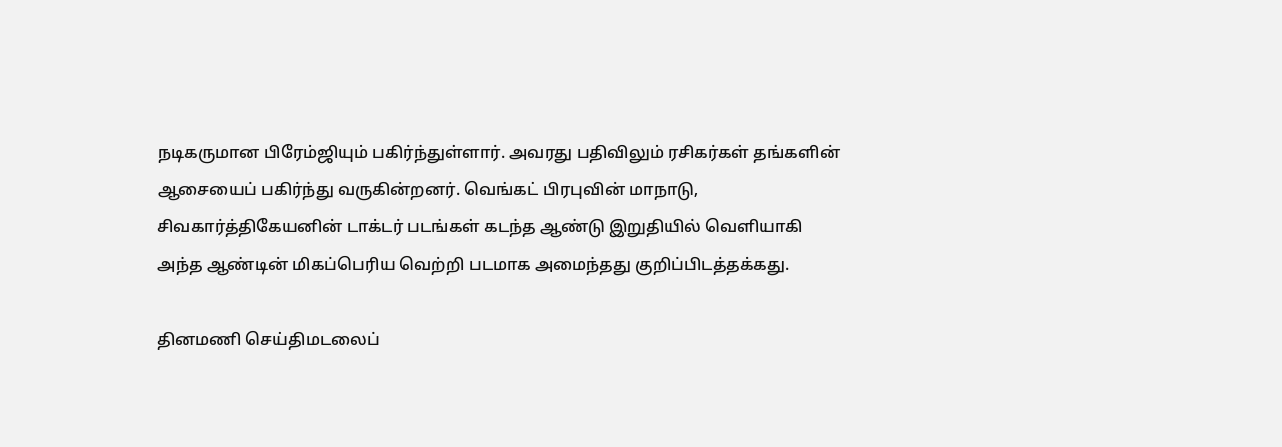நடிகருமான பிரேம்ஜியும் பகிர்ந்துள்ளார். அவரது பதிவிலும் ரசிகர்கள் தங்களின் ஆசையைப் பகிர்ந்து வருகின்றனர். வெங்கட் பிரபுவின் மாநாடு, சிவகார்த்திகேயனின் டாக்டர் படங்கள் கடந்த ஆண்டு இறுதியில் வெளியாகி அந்த ஆண்டின் மிகப்பெரிய வெற்றி படமாக அமைந்தது குறிப்பிடத்தக்கது.

தினமணி செய்திமடலைப்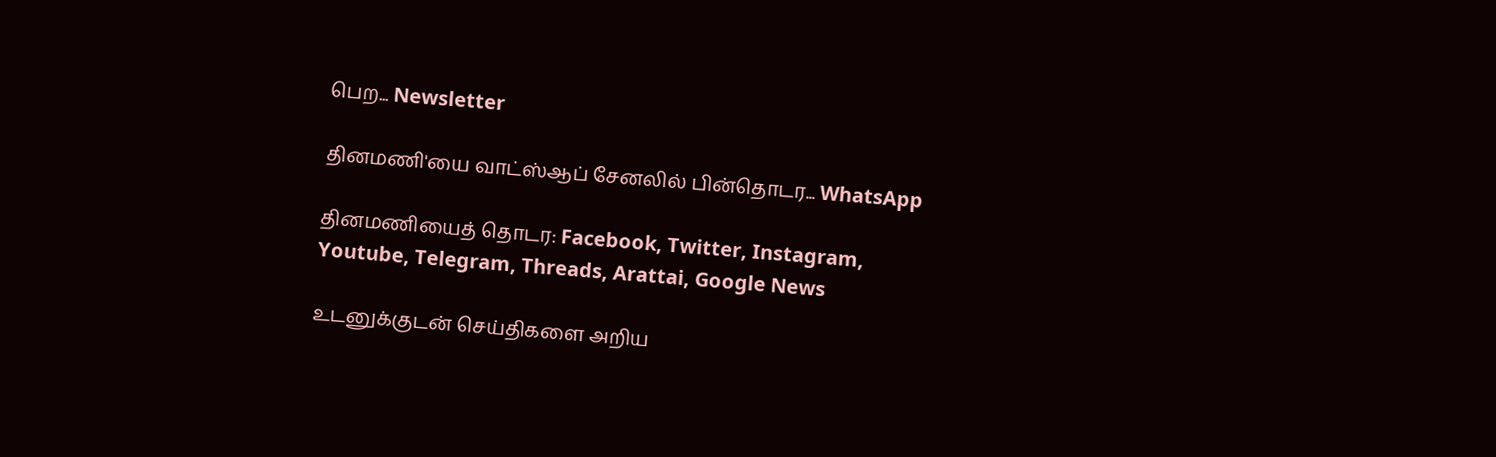பெற... Newsletter

தினமணி'யை வாட்ஸ்ஆப் சேனலில் பின்தொடர... WhatsApp

தினமணியைத் தொடர: Facebook, Twitter, Instagram, Youtube, Telegram, Threads, Arattai, Google News

உடனுக்குடன் செய்திகளை அறிய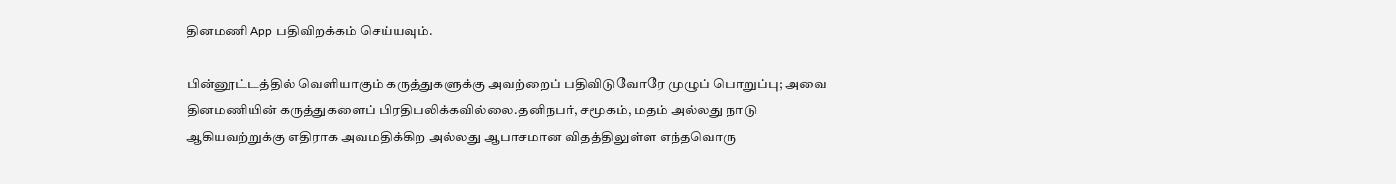தினமணி App பதிவிறக்கம் செய்யவும்.

பின்னூட்டத்தில் வெளியாகும் கருத்துகளுக்கு அவற்றைப் பதிவிடுவோரே முழுப் பொறுப்பு; அவை தினமணியின் கருத்துகளைப் பிரதிபலிக்கவில்லை.தனிநபர், சமூகம், மதம் அல்லது நாடு ஆகியவற்றுக்கு எதிராக அவமதிக்கிற அல்லது ஆபாசமான விதத்திலுள்ள எந்தவொரு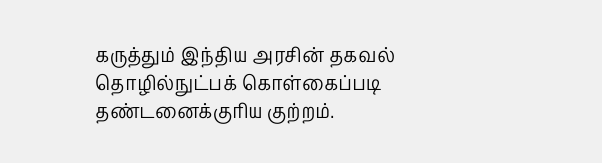கருத்தும் இந்திய அரசின் தகவல் தொழில்நுட்பக் கொள்கைப்படி தண்டனைக்குரிய குற்றம்.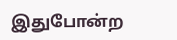இதுபோன்ற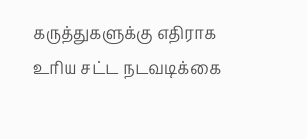கருத்துகளுக்கு எதிராக உரிய சட்ட நடவடிக்கை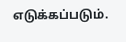எடுக்கப்படும்.